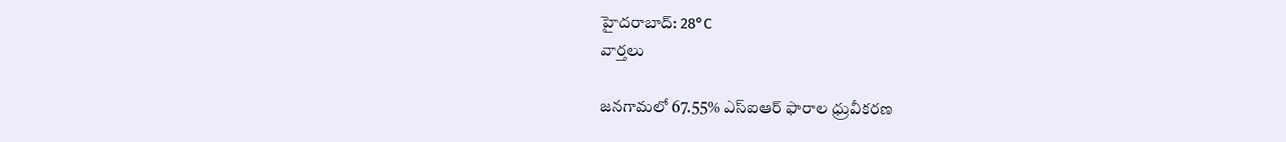హైదరాబాద్: 28°C
వార్తలు

జనగామలో 67.55% ఎస్‌ఐఆర్ ఫారాల ధ్రువీకరణ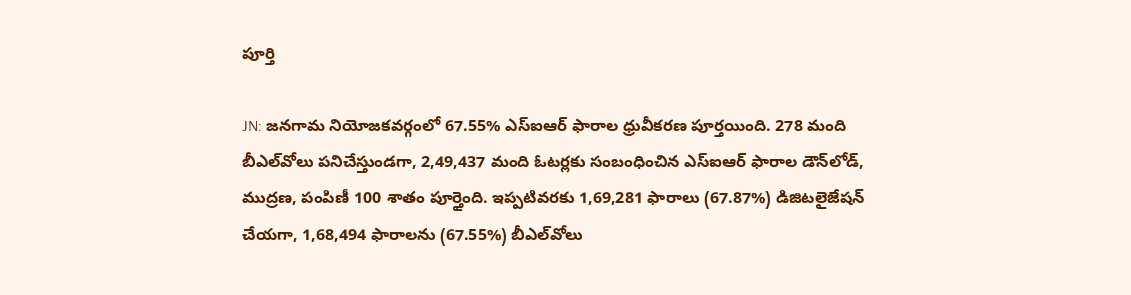పూర్తి‌‌

JN: జనగామ నియోజకవర్గంలో 67.55% ఎస్‌ఐఆర్ ఫారాల ధ్రువీకరణ పూర్తయింది. 278 మంది బీఎల్‌వోలు పనిచేస్తుండగా, 2,49,437 మంది ఓటర్లకు సంబంధించిన ఎస్‌ఐఆర్ ఫారాల డౌన్‌లోడ్, ముద్రణ, పంపిణీ 100 శాతం పూర్తైంది. ఇప్పటివరకు 1,69,281 ఫారాలు (67.87%) డిజిటలైజేషన్ చేయగా, 1,68,494 ఫారాలను (67.55%) బీఎల్‌వోలు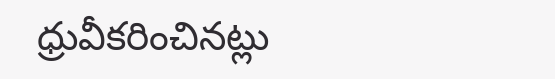ధ్రువీకరించినట్లు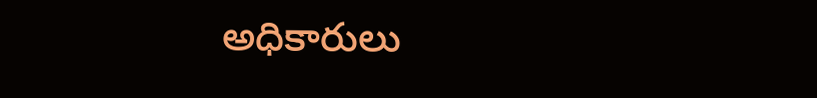అధికారులు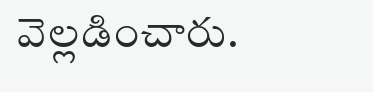వెల్లడించారు.